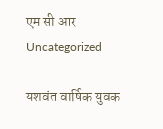एम सी आर
Uncategorized

यशवंत वार्षिक युवक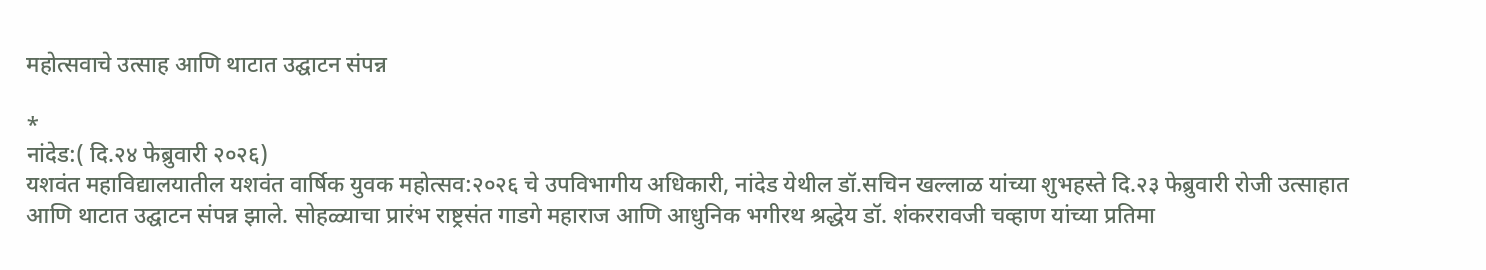महोत्सवाचे उत्साह आणि थाटात उद्घाटन संपन्न

*
नांदेड:( दि.२४ फेब्रुवारी २०२६)
यशवंत महाविद्यालयातील यशवंत वार्षिक युवक महोत्सव:२०२६ चे उपविभागीय अधिकारी, नांदेड येथील डॉ.सचिन खल्लाळ यांच्या शुभहस्ते दि.२३ फेब्रुवारी रोजी उत्साहात आणि थाटात उद्घाटन संपन्न झाले. सोहळ्याचा प्रारंभ राष्ट्रसंत गाडगे महाराज आणि आधुनिक भगीरथ श्रद्धेय डॉ. शंकररावजी चव्हाण यांच्या प्रतिमा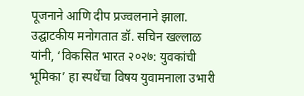पूजनाने आणि दीप प्रज्वलनाने झाला.
उद्घाटकीय मनोगतात डॉ. सचिन खल्लाळ यांनी, ‘विकसित भारत २०२७: युवकांची भूमिका’ हा स्पर्धेचा विषय युवामनाला उभारी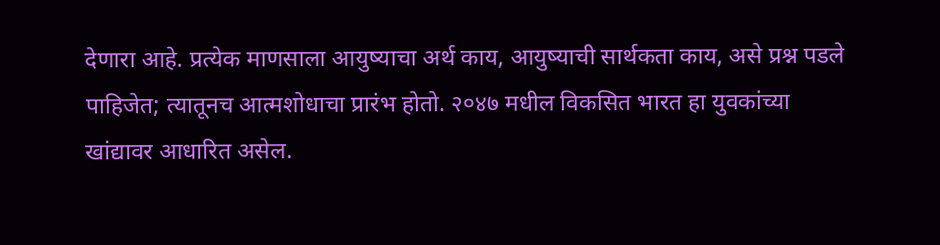देणारा आहे. प्रत्येक माणसाला आयुष्याचा अर्थ काय, आयुष्याची सार्थकता काय, असे प्रश्न पडले पाहिजेत; त्यातूनच आत्मशोधाचा प्रारंभ होतो. २०४७ मधील विकसित भारत हा युवकांच्या खांद्यावर आधारित असेल.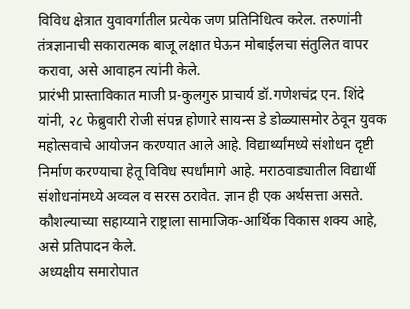विविध क्षेत्रात युवावर्गातील प्रत्येक जण प्रतिनिधित्व करेल. तरुणांनी तंत्रज्ञानाची सकारात्मक बाजू लक्षात घेऊन मोबाईलचा संतुलित वापर करावा, असे आवाहन त्यांनी केले.
प्रारंभी प्रास्ताविकात माजी प्र-कुलगुरु प्राचार्य डॉ.गणेशचंद्र एन. शिंदे यांनी, २८ फेब्रुवारी रोजी संपन्न होणारे सायन्स डे डोळ्यासमोर ठेवून युवक महोत्सवाचे आयोजन करण्यात आले आहे. विद्यार्थ्यांमध्ये संशोधन दृष्टी निर्माण करण्याचा हेतू विविध स्पर्धांमागे आहे. मराठवाड्यातील विद्यार्थी संशोधनांमध्ये अव्वल व सरस ठरावेत. ज्ञान ही एक अर्थसत्ता असते. कौशल्याच्या सहाय्याने राष्ट्राला सामाजिक-आर्थिक विकास शक्य आहे, असे प्रतिपादन केले.
अध्यक्षीय समारोपात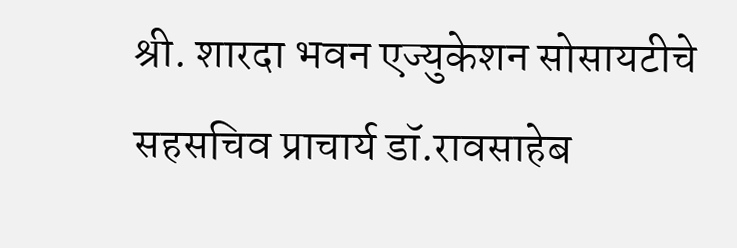श्री. शारदा भवन एज्युकेशन सोसायटीचे सहसचिव प्राचार्य डॉ.रावसाहेब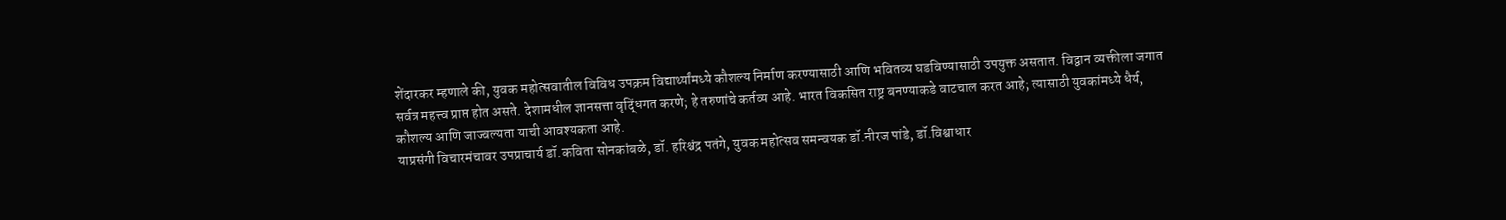शेंदारकर म्हणाले की, युवक महोत्सवातील विविध उपक्रम विद्यार्थ्यांमध्ये कौशल्य निर्माण करण्यासाठी आणि भवितव्य घडविण्यासाठी उपयुक्त असतात. विद्वान व्यक्तीला जगात सर्वत्र महत्त्व प्राप्त होत असते. देशामधील ज्ञानसत्ता वृद्धिंगत करणे; हे तरुणांचे कर्तव्य आहे. भारत विकसित राष्ट्र बनण्याकडे वाटचाल करत आहे; त्यासाठी युवकांमध्ये धैर्य, कौशल्य आणि जाज्वल्यता याची आवश्यकता आहे.
याप्रसंगी विचारमंचावर उपप्राचार्य डॉ.कविता सोनकांबळे, डॉ. हरिश्चंद्र पतंगे, युवक महोत्सव समन्वयक डॉ.नीरज पांडे, डॉ.विश्वाधार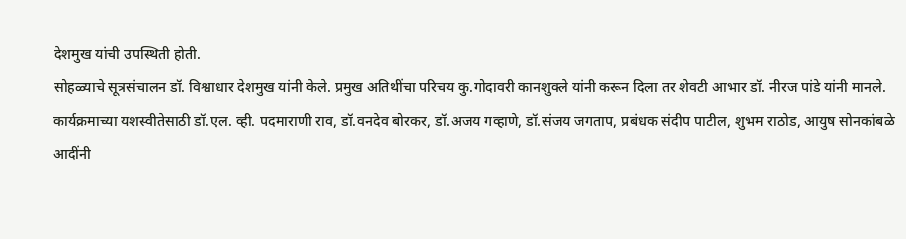देशमुख यांची उपस्थिती होती.
सोहळ्याचे सूत्रसंचालन डॉ. विश्वाधार देशमुख यांनी केले. प्रमुख अतिथींचा परिचय कु.गोदावरी कानशुक्ले यांनी करून दिला तर शेवटी आभार डॉ. नीरज पांडे यांनी मानले.
कार्यक्रमाच्या यशस्वीतेसाठी डॉ.एल. व्ही. पदमाराणी राव, डॉ.वनदेव बोरकर, डॉ.अजय गव्हाणे, डॉ.संजय जगताप, प्रबंधक संदीप पाटील, शुभम राठोड, आयुष सोनकांबळे आदींनी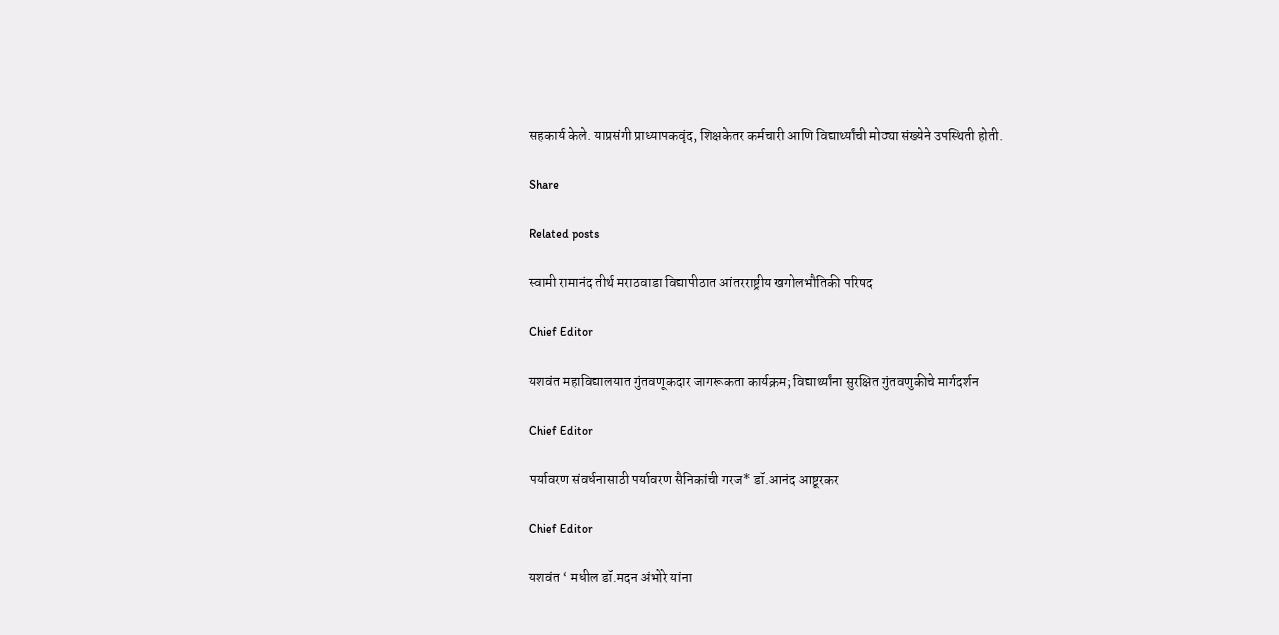सहकार्य केले. याप्रसंगी प्राध्यापकवृंद, शिक्षकेतर कर्मचारी आणि विद्यार्थ्यांची मोठ्या संख्येने उपस्थिती होती.

Share

Related posts

स्वामी रामानंद तीर्थ मराठवाडा विद्यापीठात आंतरराष्ट्रीय खगोलभौतिकी परिषद

Chief Editor

यशवंत महाविद्यालयात गुंतवणूकदार जागरूकता कार्यक्रम; विद्यार्थ्यांना सुरक्षित गुंतवणुकीचे मार्गदर्शन

Chief Editor

पर्यावरण संवर्धनासाठी पर्यावरण सैनिकांची गरज* डॉ.आनंद आष्टूरकर

Chief Editor

यशवंत ‘ मधील डॉ.मदन अंभोरे यांना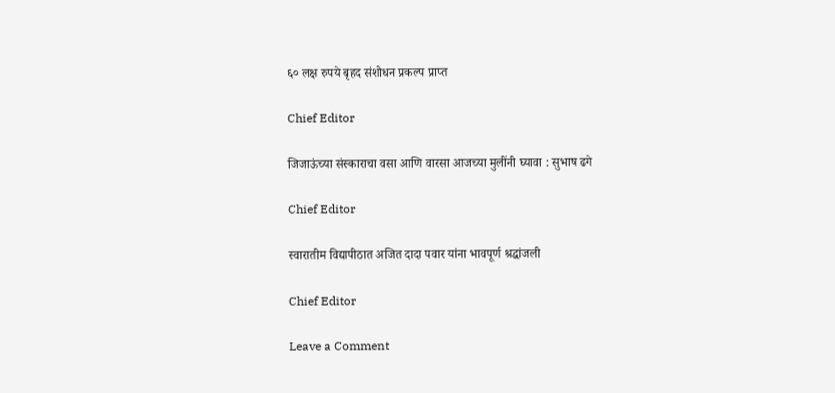६० लक्ष रुपये बृहद संशोधन प्रकल्प प्राप्त

Chief Editor

जिजाऊंच्या संस्काराचा वसा आणि वारसा आजच्या मुलींनी घ्यावा : सुभाष ढगे

Chief Editor

स्वारातीम विद्यापीठात अजित दादा पवार यांना भावपूर्ण श्रद्धांजली

Chief Editor

Leave a Comment